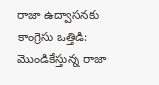రాజా ఉద్వాసనకు కాంగ్రెసు ఒత్తిడి: మొండికేస్తున్న రాజా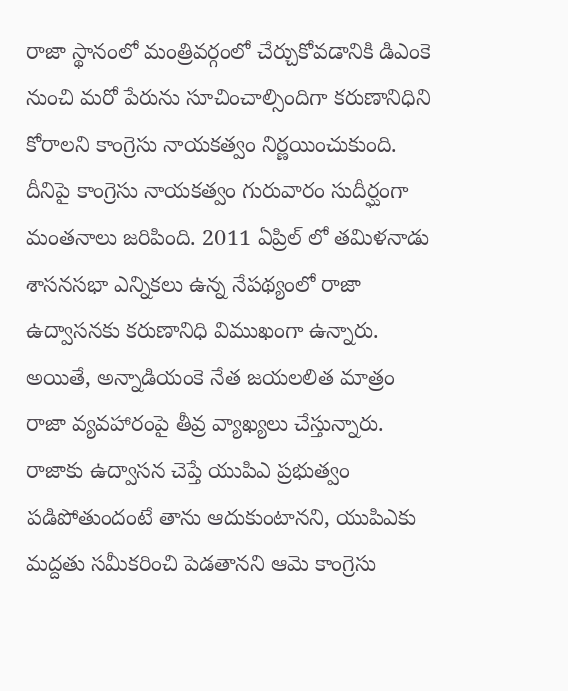రాజా స్థానంలో మంత్రివర్గంలో చేర్చుకోవడానికి డిఎంకె నుంచి మరో పేరును సూచించాల్సిందిగా కరుణానిధిని కోరాలని కాంగ్రెసు నాయకత్వం నిర్ణయించుకుంది. దీనిపై కాంగ్రెసు నాయకత్వం గురువారం సుదీర్ఘంగా మంతనాలు జరిపింది. 2011 ఏప్రిల్ లో తమిళనాడు శాసనసభా ఎన్నికలు ఉన్న నేపథ్యంలో రాజా ఉద్వాసనకు కరుణానిధి విముఖంగా ఉన్నారు. అయితే, అన్నాడియంకె నేత జయలలిత మాత్రం రాజా వ్యవహారంపై తీవ్ర వ్యాఖ్యలు చేస్తున్నారు. రాజాకు ఉద్వాసన చెప్తే యుపిఎ ప్రభుత్వం పడిపోతుందంటే తాను ఆదుకుంటానని, యుపిఎకు మద్దతు సమీకరించి పెడతానని ఆమె కాంగ్రెసు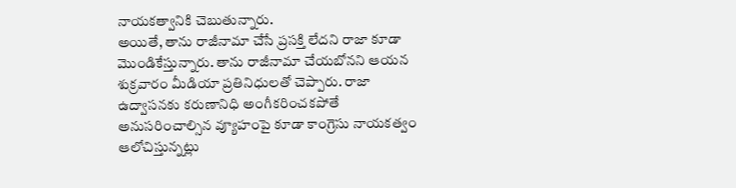నాయకత్వానికి చెబుతున్నారు.
అయితే, తాను రాజీనామా చేసే ప్రసక్తి లేదని రాజా కూడా మొండికేస్తున్నారు. తాను రాజీనామా చేయబోనని ఆయన శుక్రవారం మీడియా ప్రతినిధులతో చెప్పారు. రాజా ఉద్వాసనకు కరుణానిధి అంగీకరించకపోతే అనుసరించాల్సిన వ్యూహంపై కూడా కాంగ్రెసు నాయకత్వం ఆలోచిస్తున్నట్లు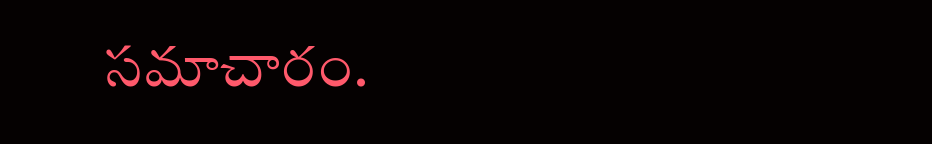సమాచారం.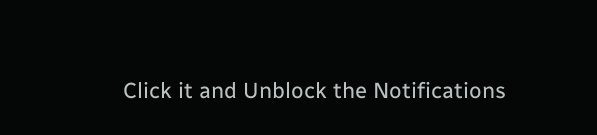Click it and Unblock the Notifications